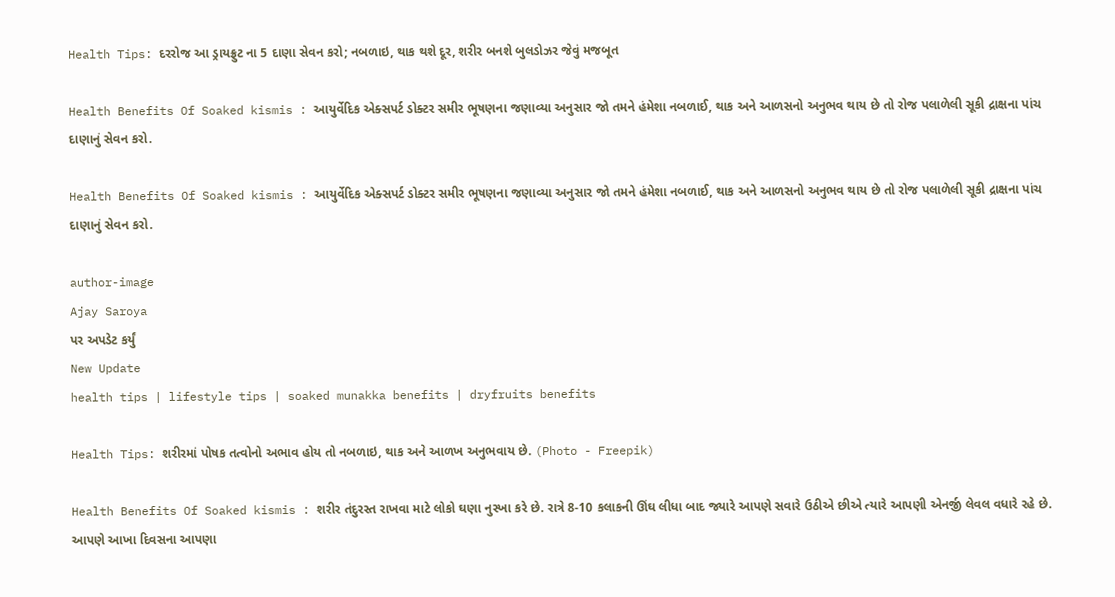Health Tips: દરરોજ આ ડ્રાયફ્રુટ ના 5 દાણા સેવન કરો; નબળાઇ, થાક થશે દૂર, શરીર બનશે બુલડોઝર જેવું મજબૂત

Health Benefits Of Soaked kismis : આયુર્વેદિક એક્સપર્ટ ડોક્ટર સમીર ભૂષણના જણાવ્યા અનુસાર જો તમને હંમેશા નબળાઈ, થાક અને આળસનો અનુભવ થાય છે તો રોજ પલાળેલી સૂકી દ્રાક્ષના પાંચ દાણાનું સેવન કરો.

Health Benefits Of Soaked kismis : આયુર્વેદિક એક્સપર્ટ ડોક્ટર સમીર ભૂષણના જણાવ્યા અનુસાર જો તમને હંમેશા નબળાઈ, થાક અને આળસનો અનુભવ થાય છે તો રોજ પલાળેલી સૂકી દ્રાક્ષના પાંચ દાણાનું સેવન કરો.

author-image
Ajay Saroya
પર અપડેટ કર્યું
New Update
health tips | lifestyle tips | soaked munakka benefits | dryfruits benefits

Health Tips: શરીરમાં પોષક તત્વોનો અભાવ હોય તો નબળાઇ, થાક અને આળખ અનુભવાય છે. (Photo - Freepik)

Health Benefits Of Soaked kismis : શરીર તંદુરસ્ત રાખવા માટે લોકો ઘણા નુસ્ખા કરે છે. રાત્રે 8-10 કલાકની ઊંઘ લીધા બાદ જ્યારે આપણે સવારે ઉઠીએ છીએ ત્યારે આપણી એનર્જી લેવલ વધારે રહે છે. આપણે આખા દિવસના આપણા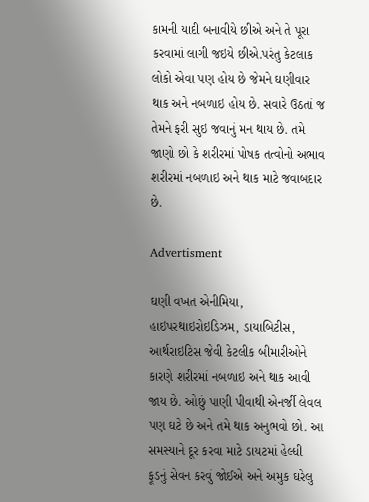કામની યાદી બનાવીયે છીએ અને તે પૂરા કરવામાં લાગી જઇયે છીએ.પરંતુ કેટલાક લોકો એવા પણ હોય છે જેમને ઘણીવાર થાક અને નબળાઇ હોય છે. સવારે ઉઠતાં જ તેમને ફરી સુઇ જવાનું મન થાય છે. તમે જાણો છો કે શરીરમાં પોષક તત્વોનો અભાવ શરીરમાં નબળાઇ અને થાક માટે જવાબદાર છે.

Advertisment

ઘણી વખત એનીમિયા, હાઇપરથાઇરોઇડિઝમ, ડાયાબિટીસ, આર્થરાઇટિસ જેવી કેટલીક બીમારીઓને કારણે શરીરમાં નબળાઇ અને થાક આવી જાય છે. ઓછું પાણી પીવાથી એનર્જી લેવલ પણ ઘટે છે અને તમે થાક અનુભવો છો. આ સમસ્યાને દૂર કરવા માટે ડાયટમાં હેલ્ધી ફૂડનું સેવન કરવું જોઈએ અને અમુક ઘરેલુ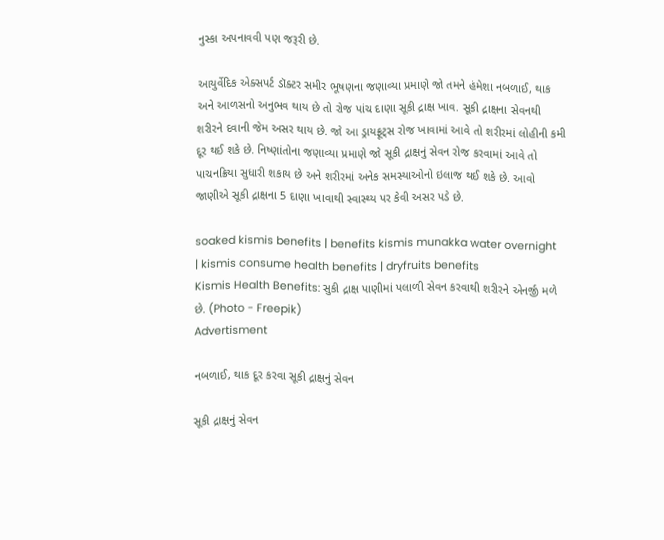નુસ્કા અપનાવવી પણ જરૂરી છે.

આયુર્વેદિક એક્સપર્ટ ડૉક્ટર સમીર ભૂષણના જણાવ્યા પ્રમાણે જો તમને હંમેશા નબળાઈ, થાક અને આળસનો અનુભવ થાય છે તો રોજ પાંચ દાણા સૂકી દ્રાક્ષ ખાવ. સૂકી દ્રાક્ષના સેવનથી શરીરને દવાની જેમ અસર થાય છે. જો આ ડ્રાયફ્રૂટ્સ રોજ ખાવામાં આવે તો શરીરમાં લોહીની કમી દૂર થઈ શકે છે. નિષ્ણાંતોના જણાવ્યા પ્રમાણે જો સૂકી દ્રાક્ષનું સેવન રોજ કરવામાં આવે તો પાચનક્રિયા સુધારી શકાય છે અને શરીરમાં અનેક સમસ્યાઓનો ઇલાજ થઈ શકે છે. આવો જાણીએ સૂકી દ્રાક્ષના 5 દાણા ખાવાથી સ્વાસ્થ્ય પર કેવી અસર પડે છે.

soaked kismis benefits | benefits kismis munakka water overnight | kismis consume health benefits | dryfruits benefits
Kismis Health Benefits: સુકી દ્રાક્ષ પાણીમાં પલાળી સેવન કરવાથી શરીરને એનર્જી મળે છે. (Photo - Freepik)
Advertisment

નબળાઈ, થાક દૂર કરવા સૂકી દ્રાક્ષનું સેવન

સૂકી દ્રાક્ષનું સેવન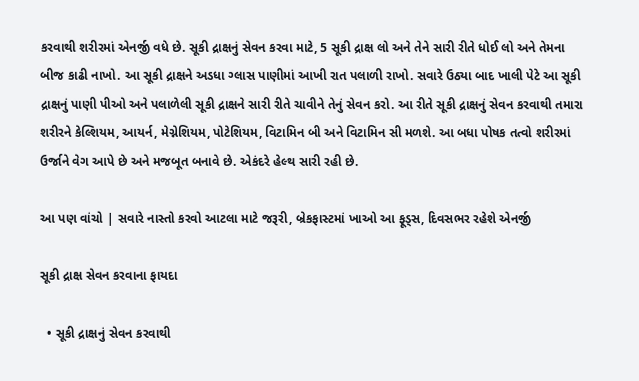કરવાથી શરીરમાં એનર્જી વધે છે. સૂકી દ્રાક્ષનું સેવન કરવા માટે, 5 સૂકી દ્રાક્ષ લો અને તેને સારી રીતે ધોઈ લો અને તેમના બીજ કાઢી નાખો. આ સૂકી દ્રાક્ષને અડધા ગ્લાસ પાણીમાં આખી રાત પલાળી રાખો. સવારે ઉઠ્યા બાદ ખાલી પેટે આ સૂકી દ્રાક્ષનું પાણી પીઓ અને પલાળેલી સૂકી દ્રાક્ષને સારી રીતે ચાવીને તેનું સેવન કરો. આ રીતે સૂકી દ્રાક્ષનું સેવન કરવાથી તમારા શરીરને કેલ્શિયમ, આયર્ન, મેગ્નેશિયમ, પોટેશિયમ, વિટામિન બી અને વિટામિન સી મળશે. આ બધા પોષક તત્વો શરીરમાં ઉર્જાને વેગ આપે છે અને મજબૂત બનાવે છે. એકંદરે હેલ્થ સારી રહી છે.

આ પણ વાંચો | સવારે નાસ્તો કરવો આટલા માટે જરૂરી, બ્રેકફાસ્ટમાં ખાઓ આ ફૂડ્સ, દિવસભર રહેશે એનર્જી

સૂકી દ્રાક્ષ સેવન કરવાના ફાયદા

  • સૂકી દ્રાક્ષનું સેવન કરવાથી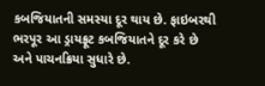કબજિયાતની સમસ્યા દૂર થાય છે. ફાઇબરથી ભરપૂર આ ડ્રાયફ્રૂટ કબજિયાતને દૂર કરે છે અને પાચનક્રિયા સુધારે છે.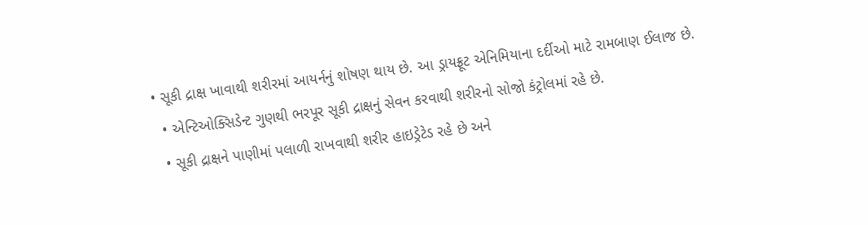• સૂકી દ્રાક્ષ ખાવાથી શરીરમાં આયર્નનું શોષણ થાય છે. આ ડ્રાયફ્રૂટ એનિમિયાના દર્દીઓ માટે રામબાણ ઈલાજ છે.
  • એન્ટિઓક્સિડેન્ટ ગુણથી ભરપૂર સૂકી દ્રાક્ષનું સેવન કરવાથી શરીરનો સોજો કંટ્રોલમાં રહે છે.
  • સૂકી દ્રાક્ષને પાણીમાં પલાળી રાખવાથી શરીર હાઇડ્રેટેડ રહે છે અને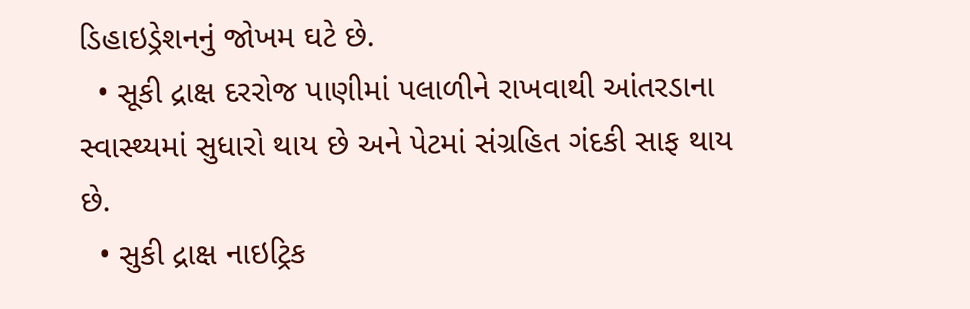ડિહાઇડ્રેશનનું જોખમ ઘટે છે.
  • સૂકી દ્રાક્ષ દરરોજ પાણીમાં પલાળીને રાખવાથી આંતરડાના સ્વાસ્થ્યમાં સુધારો થાય છે અને પેટમાં સંગ્રહિત ગંદકી સાફ થાય છે.
  • સુકી દ્રાક્ષ નાઇટ્રિક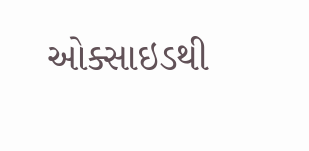ઓક્સાઇડથી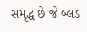સમૃદ્ધ છે જે બ્લડ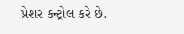પ્રેશર કન્ટ્રોલ કરે છે.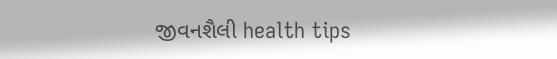જીવનશૈલી health tips